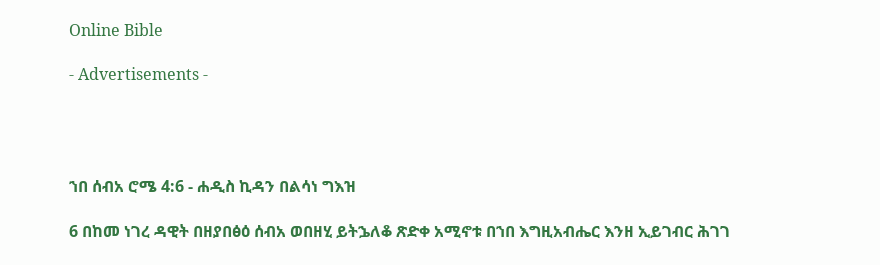Online Bible

- Advertisements -




ኀበ ሰብአ ሮሜ 4:6 - ሐዲስ ኪዳን በልሳነ ግእዝ

6 በከመ ነገረ ዳዊት በዘያበፅዕ ሰብአ ወበዘሂ ይትኌለቆ ጽድቀ አሚኖቱ በኀበ እግዚአብሔር እንዘ ኢይገብር ሕገገ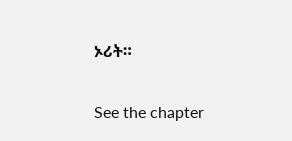ኦሪት።

See the chapter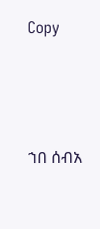Copy




ኀበ ሰብአ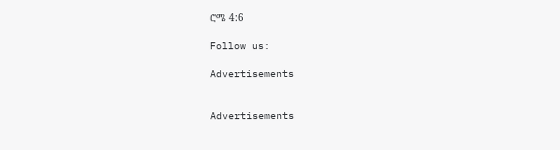ሮሜ 4:6

Follow us:

Advertisements


Advertisements